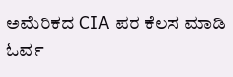ಅಮೆರಿಕದ CIA ಪರ ಕೆಲಸ ಮಾಡಿ ಓರ್ವ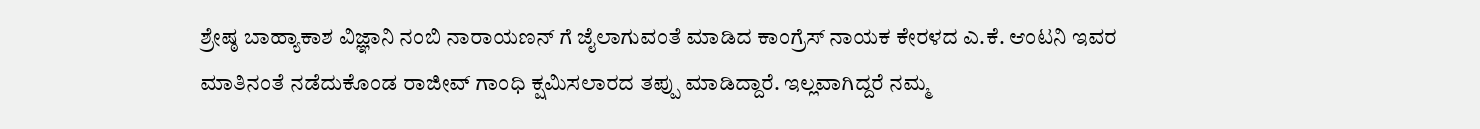ಶ್ರೇಷ್ಠ ಬಾಹ್ಯಾಕಾಶ ವಿಜ್ಞಾನಿ ನಂಬಿ ನಾರಾಯಣನ್ ಗೆ ಜೈಲಾಗುವಂತೆ ಮಾಡಿದ ಕಾಂಗ್ರೆಸ್ ನಾಯಕ ಕೇರಳದ ಎ.ಕೆ. ಆಂಟನಿ ಇವರ ಮಾತಿನಂತೆ ನಡೆದುಕೊಂಡ ರಾಜೀವ್ ಗಾಂಧಿ ಕ್ಷಮಿಸಲಾರದ ತಪ್ಪು ಮಾಡಿದ್ದಾರೆ. ಇಲ್ಲವಾಗಿದ್ದರೆ ನಮ್ಮ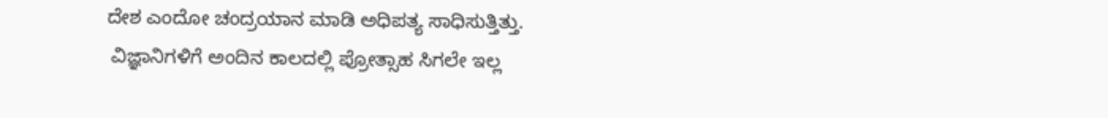ದೇಶ ಎಂದೋ ಚಂದ್ರಯಾನ ಮಾಡಿ ಅಧಿಪತ್ಯ ಸಾಧಿಸುತ್ತಿತ್ತು.
 ವಿಜ್ಞಾನಿಗಳಿಗೆ ಅಂದಿನ ಕಾಲದಲ್ಲಿ ಪ್ರೋತ್ಸಾಹ ಸಿಗಲೇ ಇಲ್ಲ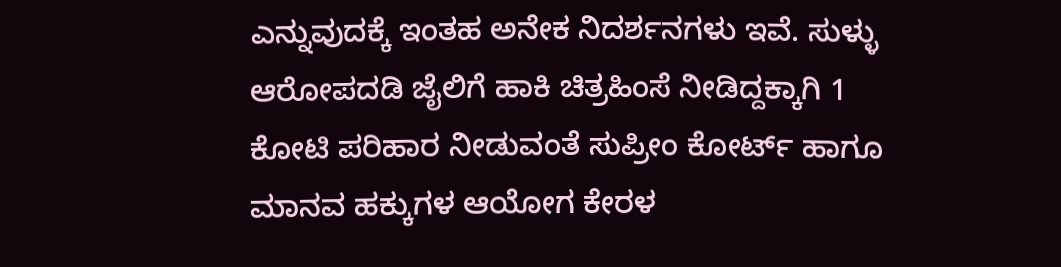ಎನ್ನುವುದಕ್ಕೆ ಇಂತಹ ಅನೇಕ ನಿದರ್ಶನಗಳು ಇವೆ. ಸುಳ್ಳು ಆರೋಪದಡಿ ಜೈಲಿಗೆ ಹಾಕಿ ಚಿತ್ರಹಿಂಸೆ ನೀಡಿದ್ದಕ್ಕಾಗಿ 1 ಕೋಟಿ ಪರಿಹಾರ ನೀಡುವಂತೆ ಸುಪ್ರೀಂ ಕೋರ್ಟ್ ಹಾಗೂ ಮಾನವ ಹಕ್ಕುಗಳ ಆಯೋಗ ಕೇರಳ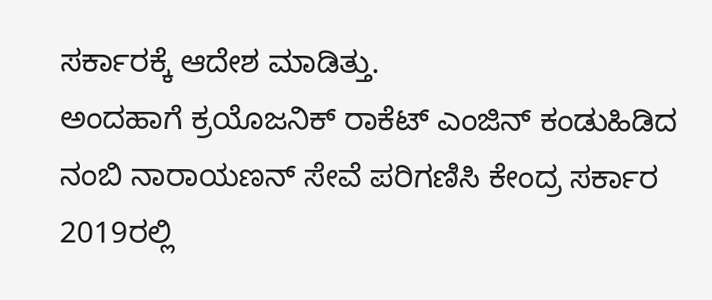ಸರ್ಕಾರಕ್ಕೆ ಆದೇಶ ಮಾಡಿತ್ತು.
ಅಂದಹಾಗೆ ಕ್ರಯೊಜನಿಕ್ ರಾಕೆಟ್ ಎಂಜಿನ್ ಕಂಡುಹಿಡಿದ ನಂಬಿ ನಾರಾಯಣನ್ ಸೇವೆ ಪರಿಗಣಿಸಿ ಕೇಂದ್ರ ಸರ್ಕಾರ 2019ರಲ್ಲಿ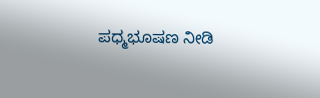ಪಧ್ಮಭೂಷಣ ನೀಡಿ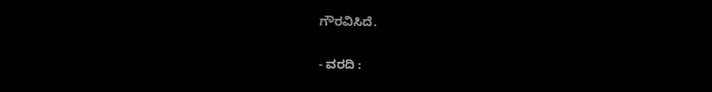ಗೌರವಿಸಿದೆ.

- ವರದಿ :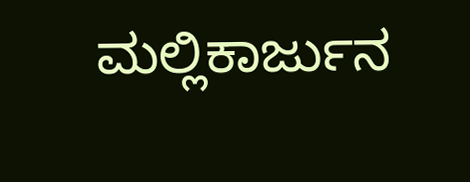ಮಲ್ಲಿಕಾರ್ಜುನ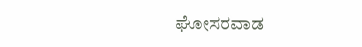ಘೋಸರವಾಡ